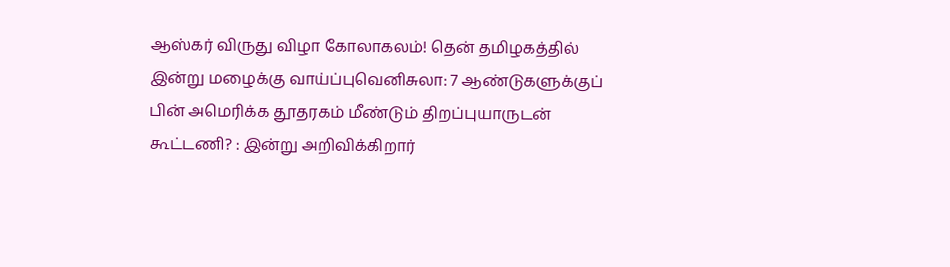ஆஸ்கர் விருது விழா கோலாகலம்! தென் தமிழகத்தில் இன்று மழைக்கு வாய்ப்புவெனிசுலா: 7 ஆண்டுகளுக்குப் பின் அமெரிக்க தூதரகம் மீண்டும் திறப்புயாருடன் கூட்டணி? : இன்று அறிவிக்கிறார்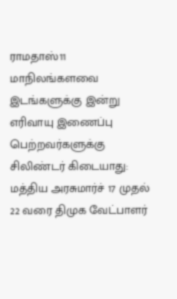ராமதாஸ்11 மாநிலங்களவை இடங்களுக்கு இன்று எரிவாயு இணைப்பு பெற்றவர்களுக்கு சிலிண்டர் கிடையாது: மத்திய அரசுமார்ச் 17 முதல் 22 வரை திமுக வேட்பாளர்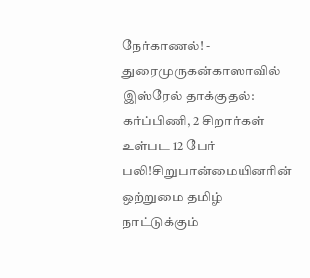நேர்காணல்! - துரைமுருகன்காஸாவில் இஸ்ரேல் தாக்குதல்: கர்ப்பிணி, 2 சிறார்கள் உள்பட 12 பேர் பலி!சிறுபான்மையினரின் ஒற்றுமை தமிழ் நாட்டுக்கும்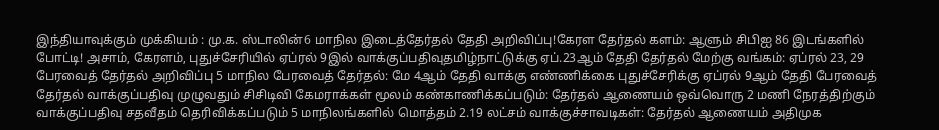இந்தியாவுக்கும் முக்கியம் : மு.க. ஸ்டாலின்6 மாநில இடைத்தேர்தல் தேதி அறிவிப்பு!கேரள தேர்தல் களம்: ஆளும் சிபிஐ 86 இடங்களில் போட்டி! அசாம், கேரளம், புதுச்சேரியில் ஏப்ரல் 9இல் வாக்குப்பதிவுதமிழ்நாட்டுக்கு ஏப்.23ஆம் தேதி தேர்தல் மேற்கு வங்கம்: ஏப்ரல் 23, 29 பேரவைத் தேர்தல் அறிவிப்பு 5 மாநில பேரவைத் தேர்தல்: மே 4ஆம் தேதி வாக்கு எண்ணிக்கை புதுச்சேரிக்கு ஏப்ரல் 9ஆம் தேதி பேரவைத் தேர்தல் வாக்குப்பதிவு முழுவதும் சிசிடிவி கேமராக்கள் மூலம் கண்காணிக்கப்படும்: தேர்தல் ஆணையம் ஒவ்வொரு 2 மணி நேரத்திற்கும் வாக்குப்பதிவு சதவீதம் தெரிவிக்கப்படும் 5 மாநிலங்களில் மொத்தம் 2.19 லட்சம் வாக்குச்சாவடிகள்: தேர்தல் ஆணையம் அதிமுக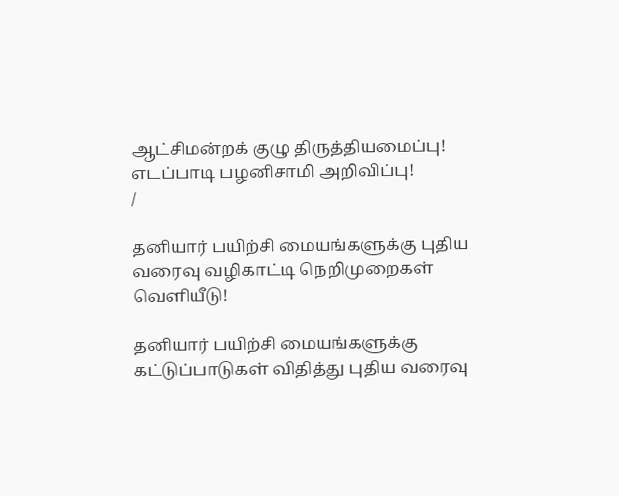ஆட்சிமன்றக் குழு திருத்தியமைப்பு! எடப்பாடி பழனிசாமி அறிவிப்பு!
/

தனியார் பயிற்சி மையங்களுக்கு புதிய வரைவு வழிகாட்டி நெறிமுறைகள் வெளியீடு!

தனியார் பயிற்சி மையங்களுக்கு கட்டுப்பாடுகள் விதித்து புதிய வரைவு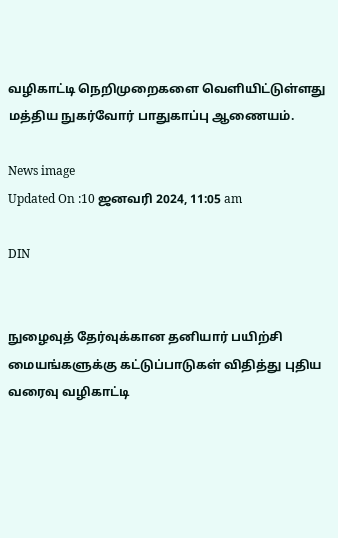வழிகாட்டி நெறிமுறைகளை வெளியிட்டுள்ளது மத்திய நுகர்வோர் பாதுகாப்பு ஆணையம்.

News image
Updated On :10 ஜனவரி 2024, 11:05 am

DIN


நுழைவுத் தேர்வுக்கான தனியார் பயிற்சி மையங்களுக்கு கட்டுப்பாடுகள் விதித்து புதிய வரைவு வழிகாட்டி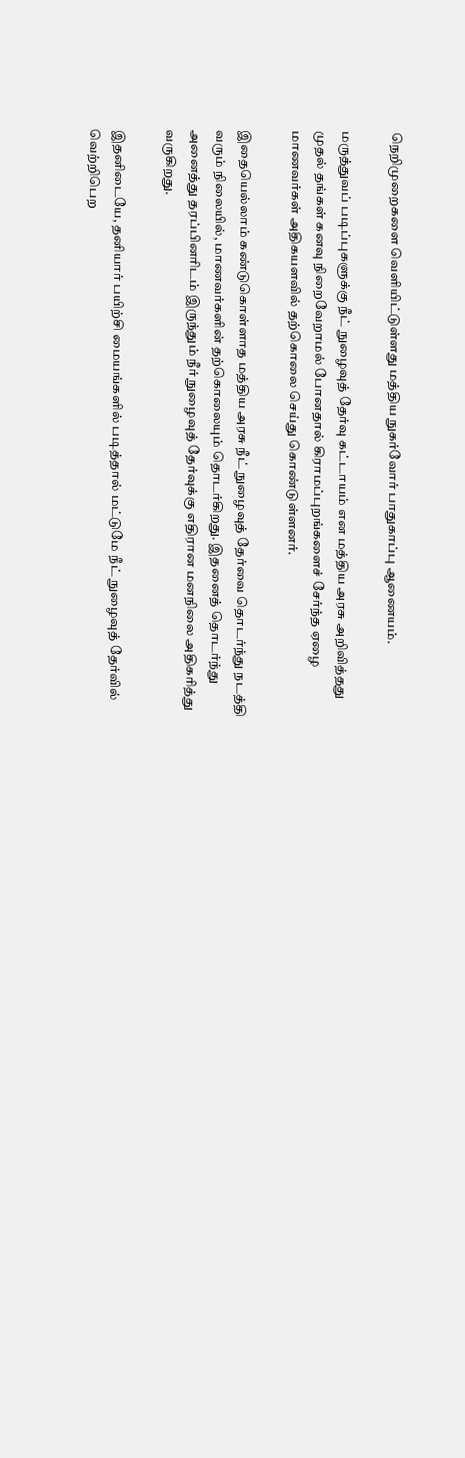நெறிமுறைகளை வெளியிட்டுள்ளது மத்திய நுகர்வோர் பாதுகாப்பு ஆணையம்.

மருத்துவப் படிப்புகளுக்கு நீட் நுழைவுத் தேர்வு கட்டாயம் என மத்திய அரசு அறிவித்தது முதல் தங்கள் கனவு நிறைவேறாமல் போனதால் கிராமப்புறங்களைச் சேர்ந்த ஏழை மாணவர்கள் அதிகயளவில் தற்கொலை செய்து கொண்டுள்ளனர்.

இதையெல்லாம் கண்டுகொள்ளாத மத்திய அரசு நீட் நுழைவுத் தேர்வை தொடர்ந்து நடத்தி வரும் நிலையில், மாணவர்களின் தற்கொலையும் தொடர்கிறது. இதனைத் தொடர்ந்து அனைத்து தரப்பினரிடம் இருந்தும் நீர் நுழைவுத் தேர்வுக்கு எதிரான மனநிலை அதிகரித்து வருகிறது.

இதனிடையே, தனியார் பயிற்சி மையங்களில் படித்தால் மட்டுமே நீட் நுழைவுத் தேர்வில் வெற்றிபெற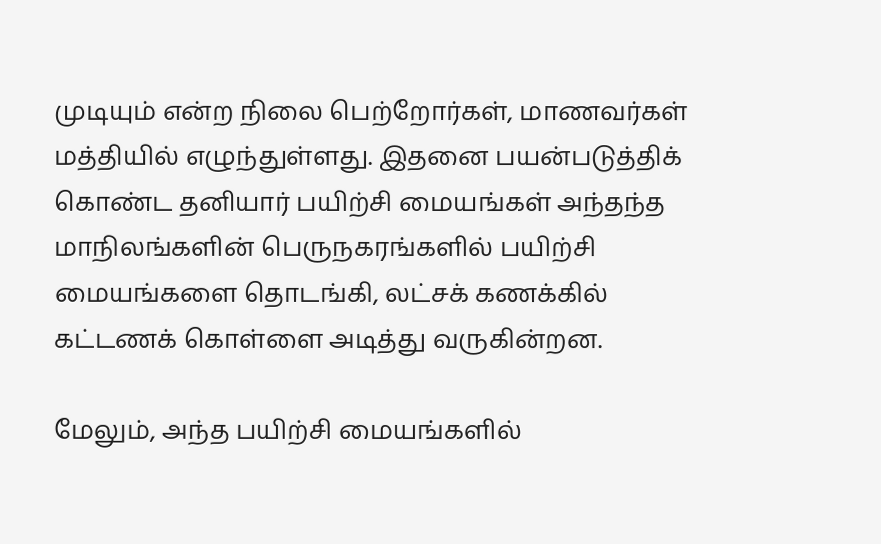முடியும் என்ற நிலை பெற்றோர்கள், மாணவர்கள் மத்தியில் எழுந்துள்ளது. இதனை பயன்படுத்திக் கொண்ட தனியார் பயிற்சி மையங்கள் அந்தந்த மாநிலங்களின் பெருநகரங்களில் பயிற்சி மையங்களை தொடங்கி, லட்சக் கணக்கில் கட்டணக் கொள்ளை அடித்து வருகின்றன.

மேலும், அந்த பயிற்சி மையங்களில்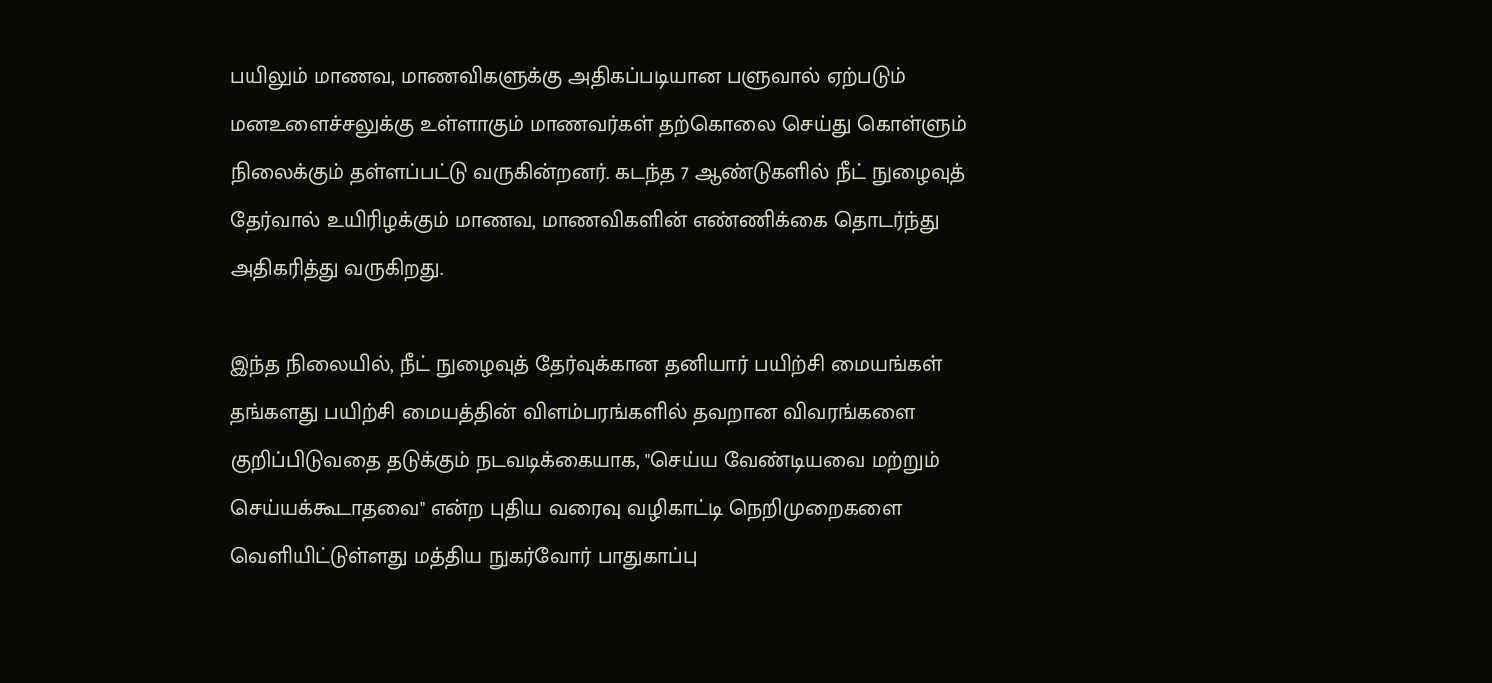பயிலும் மாணவ, மாணவிகளுக்கு அதிகப்படியான பளுவால் ஏற்படும் மனஉளைச்சலுக்கு உள்ளாகும் மாணவர்கள் தற்கொலை செய்து கொள்ளும் நிலைக்கும் தள்ளப்பட்டு வருகின்றனர். கடந்த 7 ஆண்டுகளில் நீட் நுழைவுத் தேர்வால் உயிரிழக்கும் மாணவ, மாணவிகளின் எண்ணிக்கை தொடர்ந்து அதிகரித்து வருகிறது.

இந்த நிலையில், நீட் நுழைவுத் தேர்வுக்கான தனியார் பயிற்சி மையங்கள் தங்களது பயிற்சி மையத்தின் விளம்பரங்களில் தவறான விவரங்களை குறிப்பிடுவதை தடுக்கும் நடவடிக்கையாக, "செய்ய வேண்டியவை மற்றும் செய்யக்கூடாதவை" என்ற புதிய வரைவு வழிகாட்டி நெறிமுறைகளை வெளியிட்டுள்ளது மத்திய நுகர்வோர் பாதுகாப்பு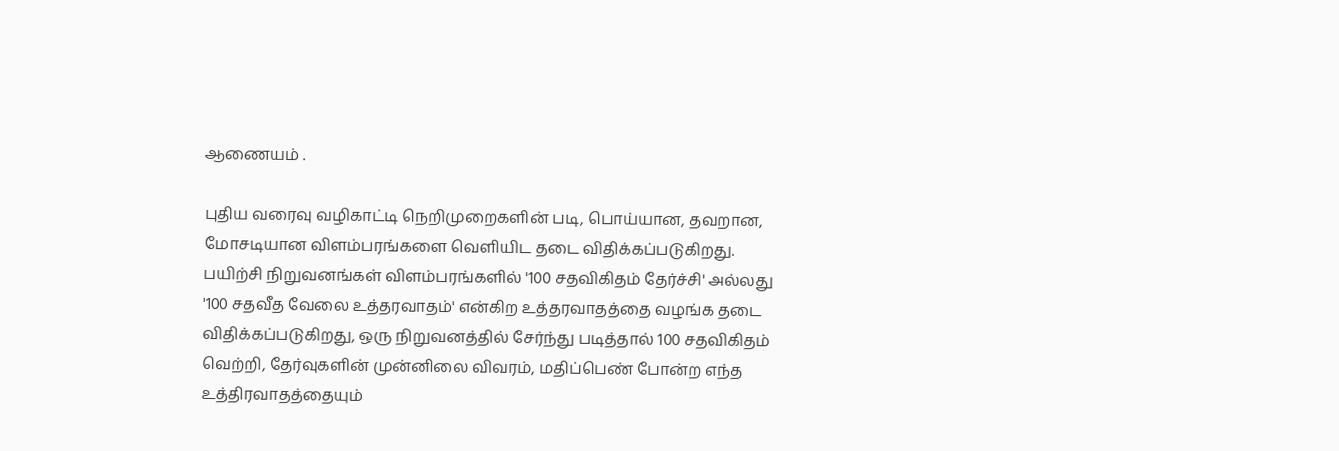ஆணையம் .

புதிய வரைவு வழிகாட்டி நெறிமுறைகளின் படி, பொய்யான, தவறான, மோசடியான விளம்பரங்களை வெளியிட தடை விதிக்கப்படுகிறது. பயிற்சி நிறுவனங்கள் விளம்பரங்களில் '100 சதவிகிதம் தேர்ச்சி' அல்லது '100 சதவீத வேலை உத்தரவாதம்' என்கிற உத்தரவாதத்தை வழங்க தடை விதிக்கப்படுகிறது, ஒரு நிறுவனத்தில் சேர்ந்து படித்தால் 100 சதவிகிதம் வெற்றி, தேர்வுகளின் முன்னிலை விவரம், மதிப்பெண் போன்ற எந்த உத்திரவாதத்தையும்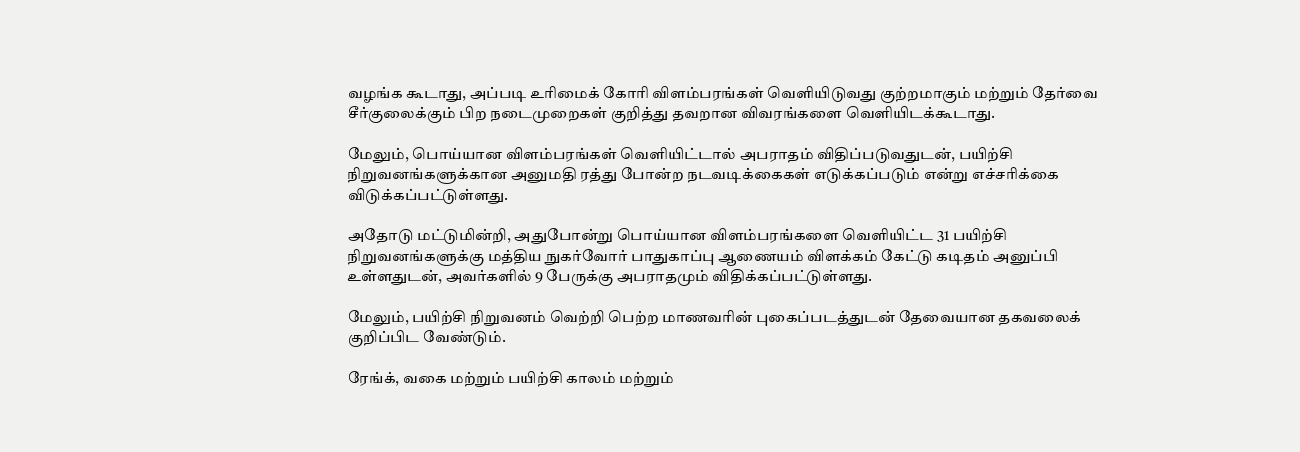வழங்க கூடாது, அப்படி உரிமைக் கோரி விளம்பரங்கள் வெளியிடுவது குற்றமாகும் மற்றும் தேர்வை சீர்குலைக்கும் பிற நடைமுறைகள் குறித்து தவறான விவரங்களை வெளியிடக்கூடாது.

மேலும், பொய்யான விளம்பரங்கள் வெளியிட்டால் அபராதம் விதிப்படுவதுடன், பயிற்சி நிறுவனங்களுக்கான அனுமதி ரத்து போன்ற நடவடிக்கைகள் எடுக்கப்படும் என்று எச்சரிக்கை விடுக்கப்பட்டுள்ளது.

அதோடு மட்டுமின்றி, அதுபோன்று பொய்யான விளம்பரங்களை வெளியிட்ட 31 பயிற்சி நிறுவனங்களுக்கு மத்திய நுகர்வோர் பாதுகாப்பு ஆணையம் விளக்கம் கேட்டு கடிதம் அனுப்பி உள்ளதுடன், அவர்களில் 9 பேருக்கு அபராதமும் விதிக்கப்பட்டுள்ளது.

மேலும், பயிற்சி நிறுவனம் வெற்றி பெற்ற மாணவரின் புகைப்படத்துடன் தேவையான தகவலைக் குறிப்பிட வேண்டும்.

ரேங்க், வகை மற்றும் பயிற்சி காலம் மற்றும்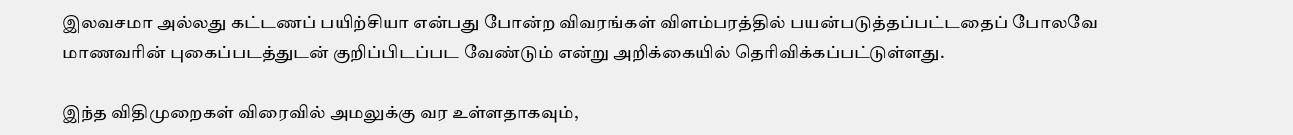இலவசமா அல்லது கட்டணப் பயிற்சியா என்பது போன்ற விவரங்கள் விளம்பரத்தில் பயன்படுத்தப்பட்டதைப் போலவே மாணவரின் புகைப்படத்துடன் குறிப்பிடப்பட வேண்டும் என்று அறிக்கையில் தெரிவிக்கப்பட்டுள்ளது.

இந்த விதிமுறைகள் விரைவில் அமலுக்கு வர உள்ளதாகவும்,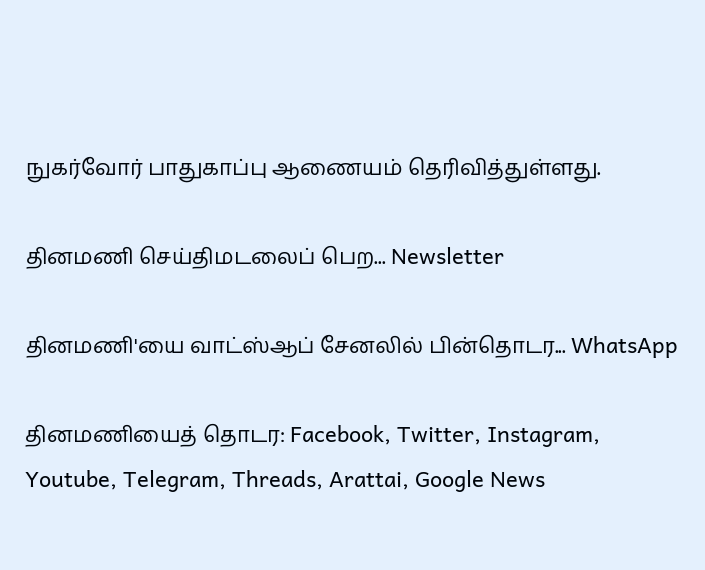நுகர்வோர் பாதுகாப்பு ஆணையம் தெரிவித்துள்ளது.

தினமணி செய்திமடலைப் பெற... Newsletter

தினமணி'யை வாட்ஸ்ஆப் சேனலில் பின்தொடர... WhatsApp

தினமணியைத் தொடர: Facebook, Twitter, Instagram, Youtube, Telegram, Threads, Arattai, Google News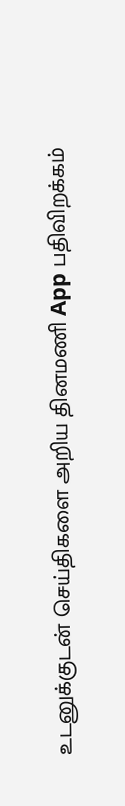உடனுக்குடன் செய்திகளை அறிய தினமணி App பதிவிறக்கம்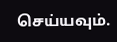செய்யவும்.